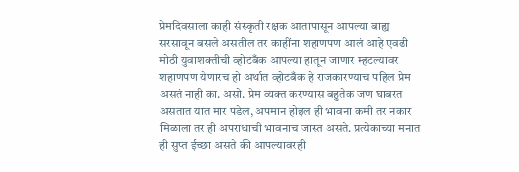प्रेमदिवसाला काही संस्कृती रक्षक आतापासून आपल्या बाह्य सरसावून बसले असतील तर काहींना शहाणपण आलं आहे एवढी मोठी युवाशक्तीची व्होटबँक आपल्या हातून जाणार म्हटल्यावर शहाणपण येणारच हो अर्थात व्होटबँक हे राजकारण्याच पहिल प्रेम असतं नाही का. असो. प्रेम व्यक्त करण्यास बहुतेक जण घाबरत असतात यात मार पडेल, अपमान होइल ही भावना कमी तर नकार मिळाला तर ही अपराधाची भावनाच जास्त असते. प्रत्येकाच्या मनात ही सुप्त ईच्छा असते की आपल्यावरही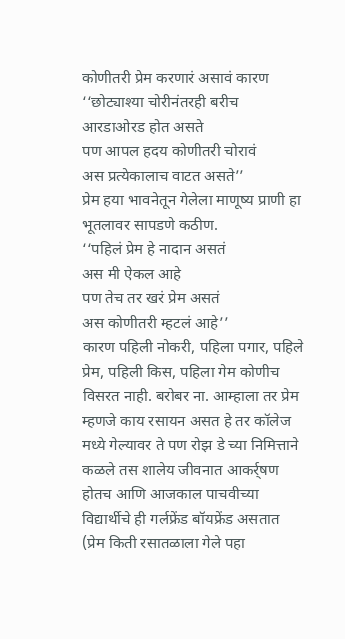कोणीतरी प्रेम करणारं असावं कारण
‘‘छोट्याश्या चोरीनंतरही बरीच
आरडाओरड होत असते
पण आपल हदय कोणीतरी चोरावं
अस प्रत्येकालाच वाटत असते’’
प्रेम हया भावनेतून गेलेला माणूष्य प्राणी हा भूतलावर सापडणे कठीण.
‘‘पहिलं प्रेम हे नादान असतं
अस मी ऐकल आहे
पण तेच तर खरं प्रेम असतं
अस कोणीतरी म्हटलं आहे’’
कारण पहिली नोकरी, पहिला पगार, पहिले प्रेम, पहिली किस, पहिला गेम कोणीच विसरत नाही. बरोबर ना. आम्हाला तर प्रेम म्हणजे काय रसायन असत हे तर कॉलेज मध्ये गेल्यावर ते पण रोझ डे च्या निमित्ताने कळले तस शालेय जीवनात आकर्र्षण होतच आणि आजकाल पाचवीच्या विद्यार्थीचे ही गर्लफ्रेंड बॉयफ्रेंड असतात (प्रेम किती रसातळाला गेले पहा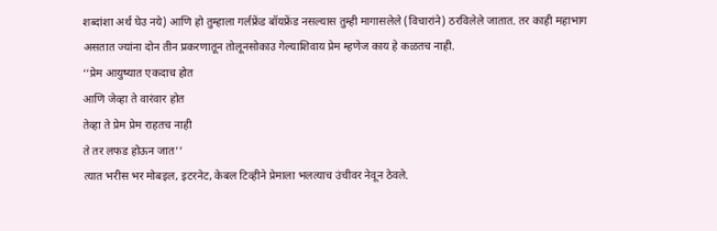शब्दांशा अर्थ घेउ नये) आणि हो तुम्हाला गर्लफ्रेंड बॉयफ्रेंड नसल्यास तुम्ही मागासलेले (विचारांने) ठरविलेले जातात. तर काही महाभाग असतात ज्यांना दोन तीन प्रकरणातून तोलूनसोकाउ गेल्याशिवाय प्रेम म्हणेज काय हे कळतच नाही.
‘‘प्रेम आयुष्यात एकदाच होत
आणि जेव्हा ते वारंवार होत
तेव्हा ते प्रेम प्रेम राहतच नाही
ते तर लफड होऊन जात’’
त्यात भरीस भर मोबइल, इटरनेट, केबल टिव्हीने प्रेमाला भलत्याच उंचीवर नेवून ठेवले.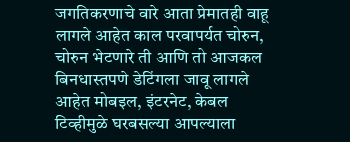जगतिकरणाचे वारे आता प्रेमातही वाहू लागले आहेत काल परवापर्यत चोरुन, चोरुन भेटणारे ती आणि तो आजकल बिनधास्तपणे डेटिंगला जावू लागले आहेत मोबइल, इंटरनेट, केबल टिव्हीमुळे घरबसल्या आपल्याला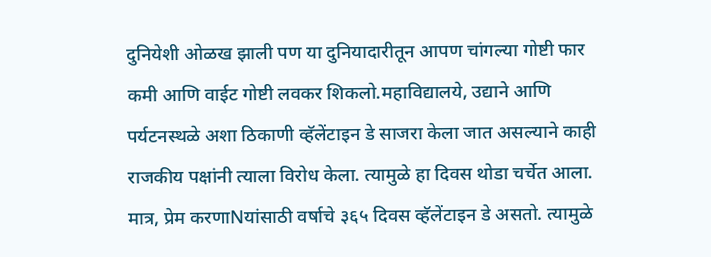दुनियेशी ओळख झाली पण या दुनियादारीतून आपण चांगल्या गोष्टी फार कमी आणि वाईट गोष्टी लवकर शिकलो.महाविद्यालये, उद्याने आणि पर्यटनस्थळे अशा ठिकाणी व्हॅलेंटाइन डे साजरा केला जात असल्याने काही राजकीय पक्षांनी त्याला विरोध केला. त्यामुळे हा दिवस थोडा चर्चेत आला. मात्र, प्रेम करणाNयांसाठी वर्षाचे ३६५ दिवस व्हॅलेंटाइन डे असतो. त्यामुळे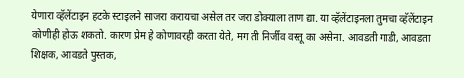येणारा व्हॅलेंटाइन हटके स्टाइलने साजरा करायचा असेल तर जरा डोक्याला ताण द्या. या व्हॅलेंटाइनला तुमचा व्हॅलेंटाइन कोणीही होऊ शकतो. कारण प्रेम हे कोणावरही करता येते, मग ती निर्जीव वस्तू का असेना. आवडती गाडी, आवडता शिक्षक, आवडते पुस्तक,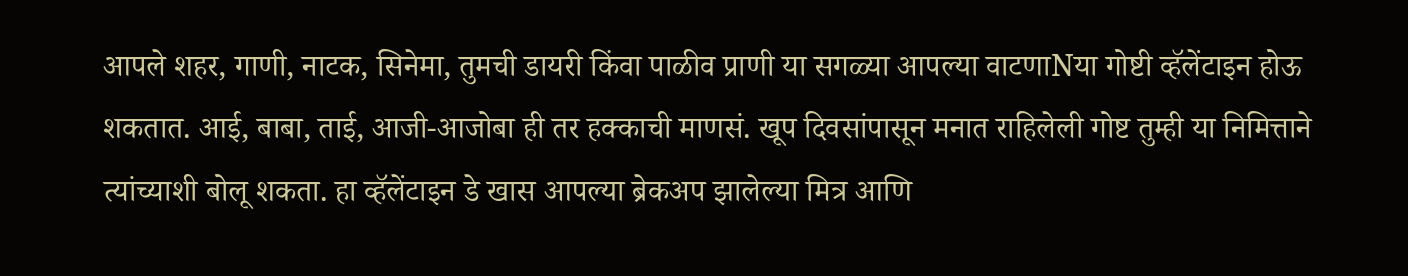आपले शहर, गाणी, नाटक, सिनेमा, तुमची डायरी किंवा पाळीव प्राणी या सगळ्या आपल्या वाटणाNया गोष्टी व्हॅलेंटाइन होऊ शकतात. आई, बाबा, ताई, आजी-आजोबा ही तर हक्काची माणसं. खूप दिवसांपासून मनात राहिलेली गोष्ट तुम्ही या निमित्ताने त्यांच्याशी बोलू शकता. हा व्हॅलेंटाइन डे खास आपल्या ब्रेकअप झालेल्या मित्र आणि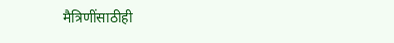मैत्रिणींसाठीही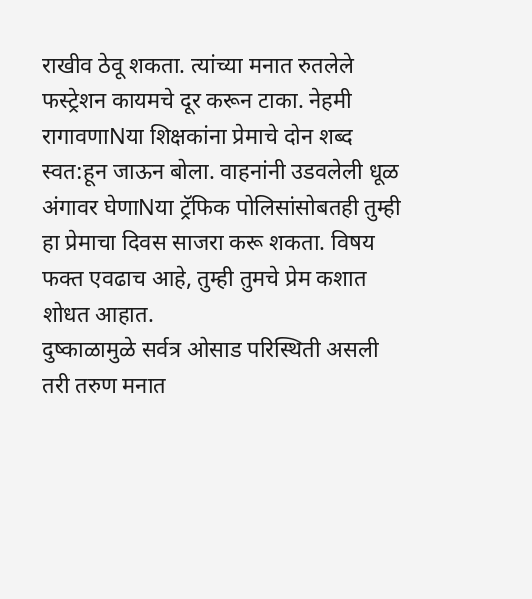राखीव ठेवू शकता. त्यांच्या मनात रुतलेले फस्ट्रेशन कायमचे दूर करून टाका. नेहमी रागावणाNया शिक्षकांना प्रेमाचे दोन शब्द स्वत:हून जाऊन बोला. वाहनांनी उडवलेली धूळ अंगावर घेणाNया ट्रॅफिक पोलिसांसोबतही तुम्ही हा प्रेमाचा दिवस साजरा करू शकता. विषय फक्त एवढाच आहे, तुम्ही तुमचे प्रेम कशात शोधत आहात.
दुष्काळामुळे सर्वत्र ओसाड परिस्थिती असली तरी तरुण मनात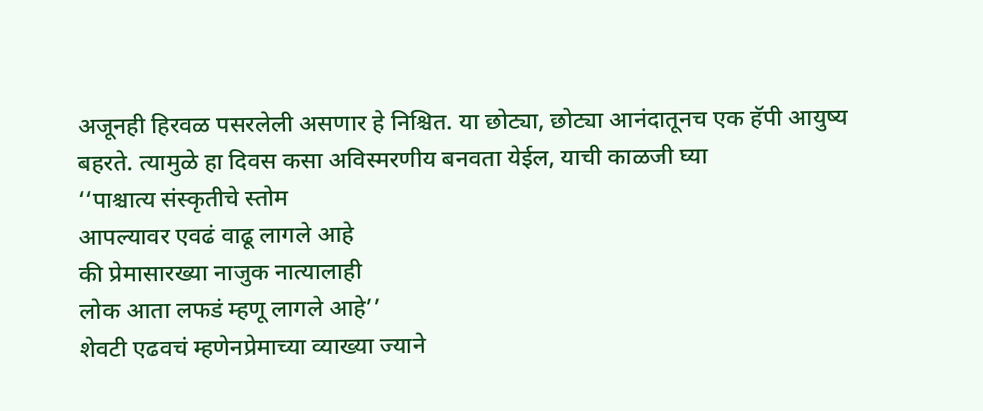अजूनही हिरवळ पसरलेली असणार हे निश्चित. या छोट्या, छोट्या आनंदातूनच एक हॅपी आयुष्य बहरते. त्यामुळे हा दिवस कसा अविस्मरणीय बनवता येईल, याची काळजी घ्या
‘‘पाश्चात्य संस्कृतीचे स्तोम
आपल्यावर एवढं वाढू लागले आहे
की प्रेमासारख्या नाजुक नात्यालाही
लोक आता लफडं म्हणू लागले आहे’’
शेवटी एढवचं म्हणेनप्रेमाच्या व्याख्या ज्याने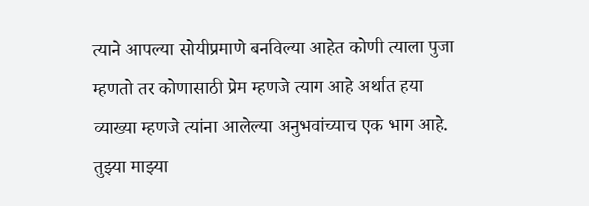त्याने आपल्या सोयीप्रमाणे बनविल्या आहेत कोणी त्याला पुजा म्हणतो तर कोणासाठी प्रेम म्हणजे त्याग आहे अर्थात हया व्याख्या म्हणजे त्यांना आलेल्या अनुभवांच्याच एक भाग आहे.
तुझ्या माझ्या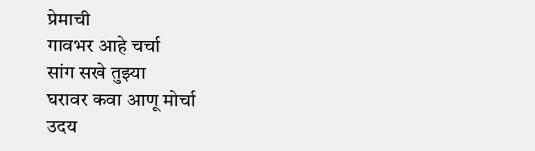प्रेमाची
गावभर आहे चर्चा
सांग सखे तुझ्या
घरावर कवा आणू मोर्चा
उदय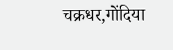चक्रधर,गोंदिया